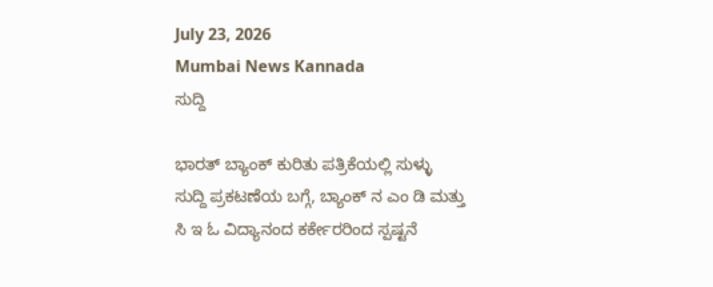July 23, 2026
Mumbai News Kannada
ಸುದ್ದಿ

ಭಾರತ್ ಬ್ಯಾಂಕ್ ಕುರಿತು ಪತ್ರಿಕೆಯಲ್ಲಿ ಸುಳ್ಳು ಸುದ್ದಿ ಪ್ರಕಟಣೆಯ ಬಗ್ಗೆ, ಬ್ಯಾಂಕ್ ನ ಎಂ ಡಿ ಮತ್ತು ಸಿ ಇ ಓ ವಿದ್ಯಾನಂದ ಕರ್ಕೇರರಿಂದ ಸ್ಪಷ್ಟನೆ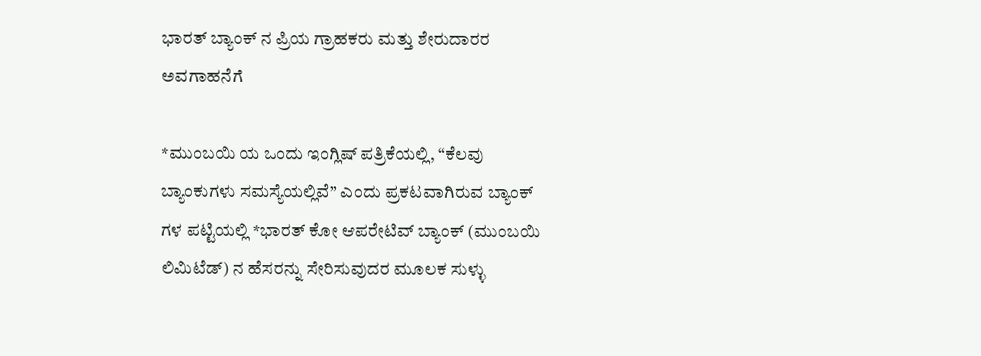ಭಾರತ್ ಬ್ಯಾಂಕ್ ನ ಪ್ರಿಯ ಗ್ರಾಹಕರು ಮತ್ತು ಶೇರುದಾರರ ಅವಗಾಹನೆಗೆ

*ಮುಂಬಯಿ ಯ ಒಂದು ಇಂಗ್ಲಿಷ್ ಪತ್ರಿಕೆಯಲ್ಲಿ, “ಕೆಲವು ಬ್ಯಾಂಕುಗಳು ಸಮಸ್ಯೆಯಲ್ಲಿವೆ” ಎಂದು ಪ್ರಕಟವಾಗಿರುವ ಬ್ಯಾಂಕ್ ಗಳ ಪಟ್ಟಿಯಲ್ಲಿ *ಭಾರತ್ ಕೋ ಆಪರೇಟಿವ್ ಬ್ಯಾಂಕ್ (ಮುಂಬಯಿ ಲಿಮಿಟೆಡ್) ನ ಹೆಸರನ್ನು ಸೇರಿಸುವುದರ ಮೂಲಕ ಸುಳ್ಳು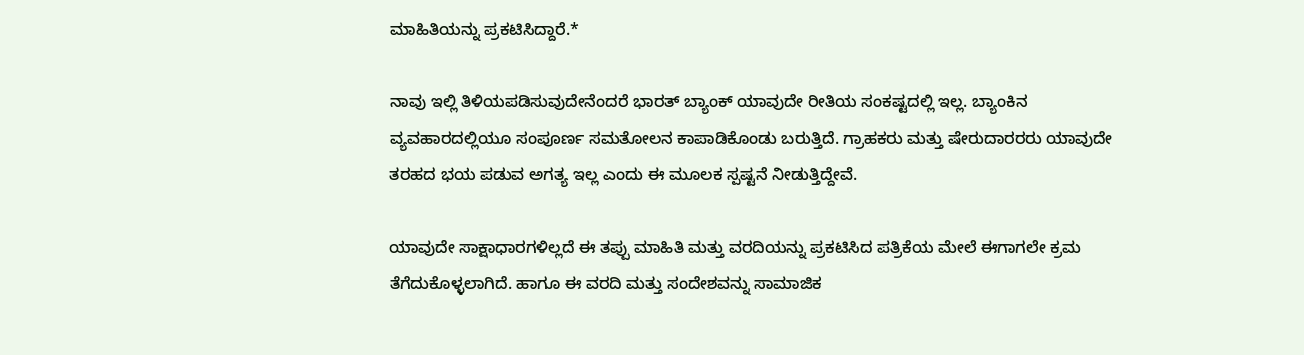ಮಾಹಿತಿಯನ್ನು ಪ್ರಕಟಿಸಿದ್ದಾರೆ.*

ನಾವು ಇಲ್ಲಿ ತಿಳಿಯಪಡಿಸುವುದೇನೆಂದರೆ ಭಾರತ್ ಬ್ಯಾಂಕ್ ಯಾವುದೇ ರೀತಿಯ ಸಂಕಷ್ಟದಲ್ಲಿ ಇಲ್ಲ. ಬ್ಯಾಂಕಿನ ವ್ಯವಹಾರದಲ್ಲಿಯೂ ಸಂಪೂರ್ಣ ಸಮತೋಲನ ಕಾಪಾಡಿಕೊಂಡು ಬರುತ್ತಿದೆ. ಗ್ರಾಹಕರು ಮತ್ತು ಷೇರುದಾರರರು ಯಾವುದೇ ತರಹದ ಭಯ ಪಡುವ ಅಗತ್ಯ ಇಲ್ಲ ಎಂದು ಈ ಮೂಲಕ ಸ್ಪಷ್ಟನೆ ನೀಡುತ್ತಿದ್ದೇವೆ.

ಯಾವುದೇ ಸಾಕ್ಷಾಧಾರಗಳಿಲ್ಲದೆ ಈ ತಪ್ಪು ಮಾಹಿತಿ ಮತ್ತು ವರದಿಯನ್ನು ಪ್ರಕಟಿಸಿದ ಪತ್ರಿಕೆಯ ಮೇಲೆ ಈಗಾಗಲೇ ಕ್ರಮ ತೆಗೆದುಕೊಳ್ಳಲಾಗಿದೆ. ಹಾಗೂ ಈ ವರದಿ ಮತ್ತು ಸಂದೇಶವನ್ನು ಸಾಮಾಜಿಕ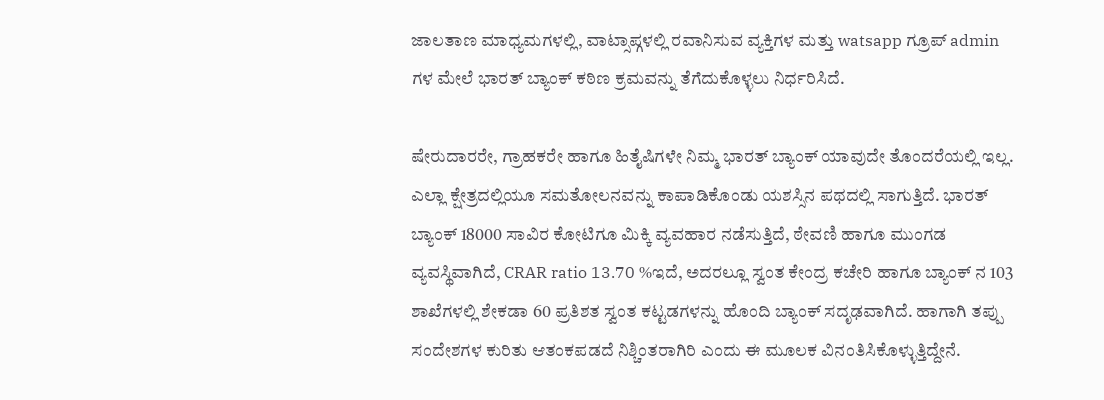ಜಾಲತಾಣ ಮಾಧ್ಯಮಗಳಲ್ಲಿ, ವಾಟ್ಸಾಪ್ಗಳಲ್ಲಿ ರವಾನಿಸುವ ವ್ಯಕ್ತಿಗಳ ಮತ್ತು watsapp ಗ್ರೂಪ್ admin ಗಳ ಮೇಲೆ ಭಾರತ್ ಬ್ಯಾಂಕ್ ಕಠಿಣ ಕ್ರಮವನ್ನು ತೆಗೆದುಕೊಳ್ಳಲು ನಿರ್ಧರಿಸಿದೆ.

ಷೇರುದಾರರೇ, ಗ್ರಾಹಕರೇ ಹಾಗೂ ಹಿತೈಷಿಗಳೇ ನಿಮ್ಮ ಭಾರತ್ ಬ್ಯಾಂಕ್ ಯಾವುದೇ ತೊಂದರೆಯಲ್ಲಿ ಇಲ್ಲ. ಎಲ್ಲಾ ಕ್ಷೇತ್ರದಲ್ಲಿಯೂ ಸಮತೋಲನವನ್ನು ಕಾಪಾಡಿಕೊಂಡು ಯಶಸ್ಸಿನ ಪಥದಲ್ಲಿ ಸಾಗುತ್ತಿದೆ. ಭಾರತ್ ಬ್ಯಾಂಕ್ 18000 ಸಾವಿರ ಕೋಟಿಗೂ ಮಿಕ್ಕಿ ವ್ಯವಹಾರ ನಡೆಸುತ್ತಿದೆ, ಠೇವಣಿ ಹಾಗೂ ಮುಂಗಡ ವ್ಯವಸ್ಥಿವಾಗಿದೆ, CRAR ratio 13.70 %ಇದೆ, ಅದರಲ್ಲೂ ಸ್ವಂತ ಕೇಂದ್ರ ಕಚೇರಿ ಹಾಗೂ ಬ್ಯಾಂಕ್ ನ 103 ಶಾಖೆಗಳಲ್ಲಿ ಶೇಕಡಾ 60 ಪ್ರತಿಶತ ಸ್ವಂತ ಕಟ್ಟಡಗಳನ್ನು ಹೊಂದಿ ಬ್ಯಾಂಕ್ ಸದೃಢವಾಗಿದೆ. ಹಾಗಾಗಿ ತಪ್ಪು ಸಂದೇಶಗಳ ಕುರಿತು ಆತಂಕಪಡದೆ ನಿಶ್ಚಿಂತರಾಗಿರಿ ಎಂದು ಈ ಮೂಲಕ ವಿನಂತಿಸಿಕೊಳ್ಳುತ್ತಿದ್ದೇನೆ.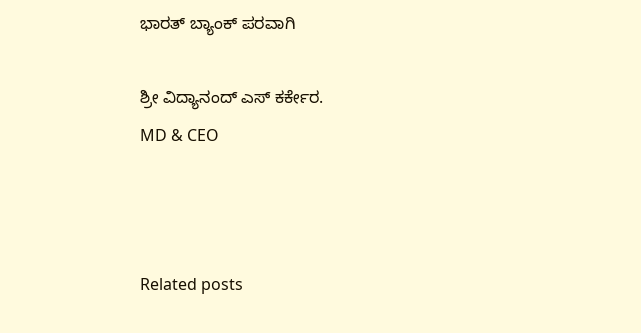ಭಾರತ್ ಬ್ಯಾಂಕ್ ಪರವಾಗಿ

ಶ್ರೀ ವಿದ್ಯಾನಂದ್ ಎಸ್ ಕರ್ಕೇರ.
MD & CEO



Related posts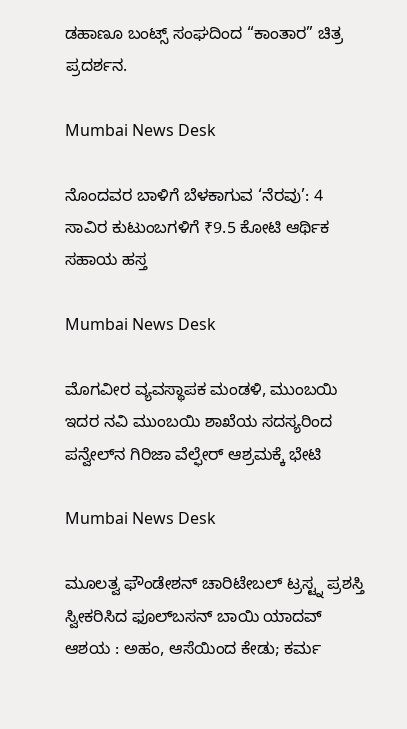ಡಹಾಣೂ ಬಂಟ್ಸ್ ಸಂಘದಿಂದ “ಕಾಂತಾರ” ಚಿತ್ರ ಪ್ರದರ್ಶನ.

Mumbai News Desk

ನೊಂದವರ ಬಾಳಿಗೆ ಬೆಳಕಾಗುವ ‘ನೆರವು’: 4 ಸಾವಿರ ಕುಟುಂಬಗಳಿಗೆ ₹9.5 ಕೋಟಿ ಆರ್ಥಿಕ ಸಹಾಯ ಹಸ್ತ

Mumbai News Desk

ಮೊಗವೀರ ವ್ಯವಸ್ಥಾಪಕ ಮಂಡಳಿ, ಮುಂಬಯಿ ಇದರ ನವಿ ಮುಂಬಯಿ ಶಾಖೆಯ ಸದಸ್ಯರಿಂದ ಪನ್ವೇಲ್‌ನ ಗಿರಿಜಾ ವೆಲ್ಫೇರ್‌ ಆಶ್ರಮಕ್ಕೆ ಭೇಟಿ

Mumbai News Desk

ಮೂಲತ್ವ ಫೌಂಡೇಶನ್ ಚಾರಿಟೇಬಲ್ ಟ್ರಸ್ಟ್ನ ಪ್ರಶಸ್ತಿ ಸ್ವೀಕರಿಸಿದ ಫೂಲ್‌ಬಸನ್ ಬಾಯಿ ಯಾದವ್ ಆಶಯ : ಅಹಂ, ಆಸೆಯಿಂದ ಕೇಡು; ಕರ್ಮ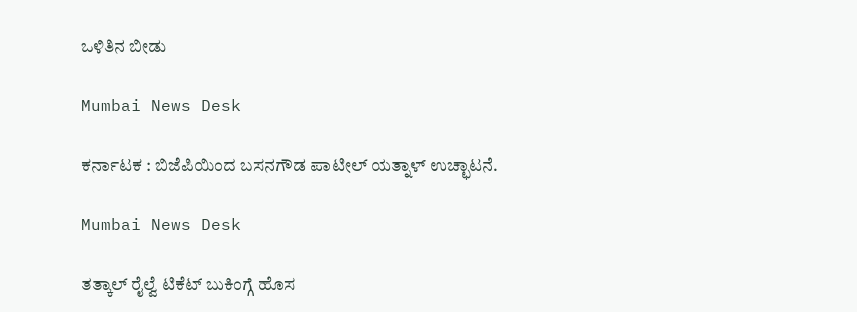ಒಳಿತಿನ ಬೀಡು

Mumbai News Desk

ಕರ್ನಾಟಕ : ಬಿಜೆಪಿಯಿಂದ ಬಸನಗೌಡ ಪಾಟೀಲ್ ಯತ್ನಾಳ್ ಉಚ್ಛಾಟನೆ.

Mumbai News Desk

ತತ್ಕಾಲ್ ರೈಲ್ವೆ ಟಿಕೆಟ್ ಬುಕಿಂಗ್ಗೆ ಹೊಸ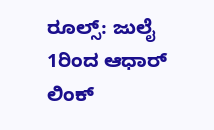ರೂಲ್ಸ್: ಜುಲೈ 1ರಿಂದ ಆಧಾರ್ ಲಿಂಕ್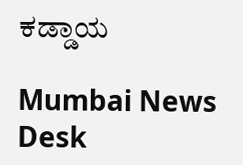ಕಡ್ಡಾಯ

Mumbai News Desk